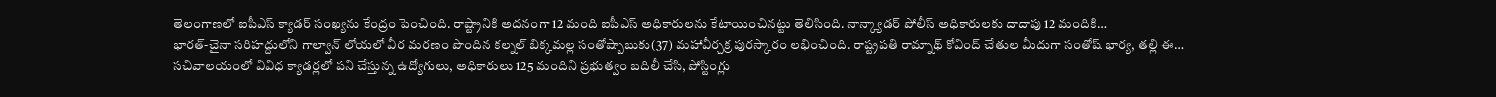తెలంగాణలో ఐపీఎస్ క్యాడర్ సంఖ్యను కేంద్రం పెంచింది. రాష్ట్రానికి అదనంగా 12 మంది ఐపీఎస్ అధికారులను కేటాయించినట్టు తెలిసింది. నాన్క్యాడర్ పోలీస్ అధికారులకు దాదాపు 12 మందికి…
భారత్-చైనా సరిహద్దులోని గాల్వాన్ లోయలో వీర మరణం పొందిన కల్నల్ బిక్కమల్ల సంతోష్బాబుకు(37) మహావీర్చక్ర పురస్కారం లభించింది. రాష్ట్రపతి రామ్నాథ్ కోవింద్ చేతుల మీదుగా సంతోష్ భార్య, తల్లి ఈ…
సచివాలయంలో వివిధ క్యాడర్లలో పని చేస్తున్న ఉద్యోగులు, అధికారులు 125 మందిని ప్రభుత్వం బదిలీ చేసి, పోస్టింగ్లు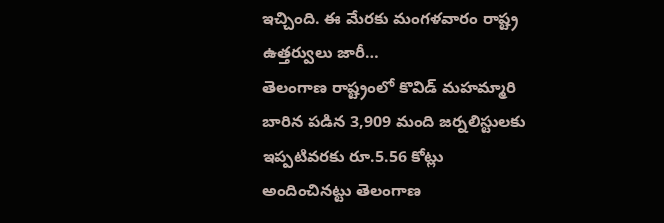ఇచ్చింది. ఈ మేరకు మంగళవారం రాష్ట్ర ఉత్తర్వులు జారీ…
తెలంగాణ రాష్ట్రంలో కొవిడ్ మహమ్మారి బారిన పడిన 3,909 మంది జర్నలిస్టులకు ఇప్పటివరకు రూ.5.56 కోట్లు అందించినట్టు తెలంగాణ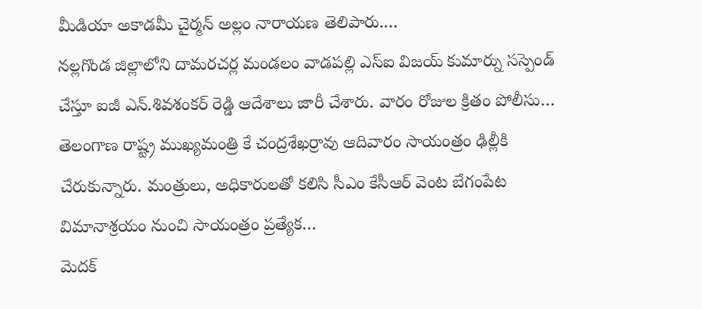మీడియా అకాడమీ చైర్మన్ అల్లం నారాయణ తెలిపారు.…
నల్లగొండ జిల్లాలోని దామరచర్ల మండలం వాడపల్లి ఎస్ఐ విజయ్ కుమార్ను సస్పెండ్ చేస్తూ ఐజీ ఎన్.శివశంకర్ రెడ్డి ఆదేశాలు జారీ చేశారు. వారం రోజుల క్రితం పోలీసు…
తెలంగాణ రాష్ట్ర ముఖ్యమంత్రి కే చంద్రశేఖర్రావు ఆదివారం సాయంత్రం ఢిల్లీకి చేరుకున్నారు. మంత్రులు, అధికారులతో కలిసి సీఎం కేసీఆర్ వెంట బేగంపేట విమానాశ్రయం నుంచి సాయంత్రం ప్రత్యేక…
మెదక్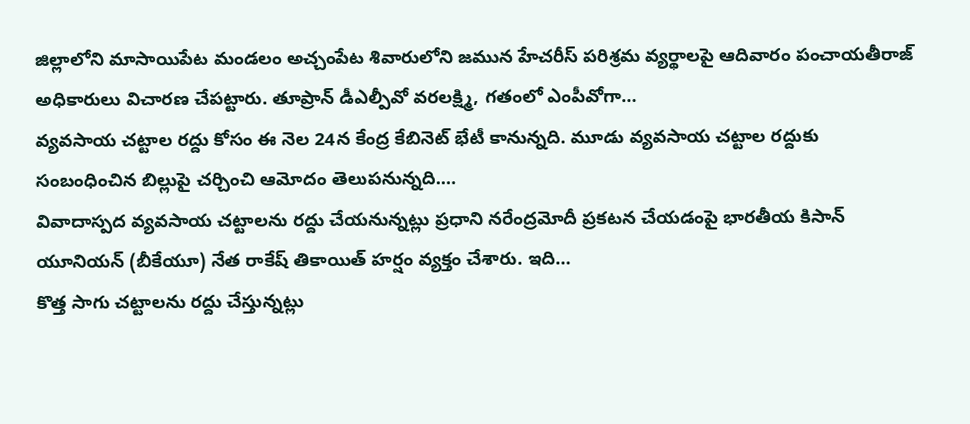జిల్లాలోని మాసాయిపేట మండలం అచ్చంపేట శివారులోని జమున హేచరీస్ పరిశ్రమ వ్యర్థాలపై ఆదివారం పంచాయతీరాజ్ అధికారులు విచారణ చేపట్టారు. తూప్రాన్ డీఎల్పీవో వరలక్ష్మి, గతంలో ఎంపీవోగా…
వ్యవసాయ చట్టాల రద్దు కోసం ఈ నెల 24న కేంద్ర కేబినెట్ భేటీ కానున్నది. మూడు వ్యవసాయ చట్టాల రద్దుకు సంబంధించిన బిల్లుపై చర్చించి ఆమోదం తెలుపనున్నది.…
వివాదాస్పద వ్యవసాయ చట్టాలను రద్దు చేయనున్నట్లు ప్రధాని నరేంద్రమోదీ ప్రకటన చేయడంపై భారతీయ కిసాన్ యూనియన్ (బీకేయూ) నేత రాకేష్ తికాయిత్ హర్షం వ్యక్తం చేశారు. ఇది…
కొత్త సాగు చట్టాలను రద్దు చేస్తున్నట్లు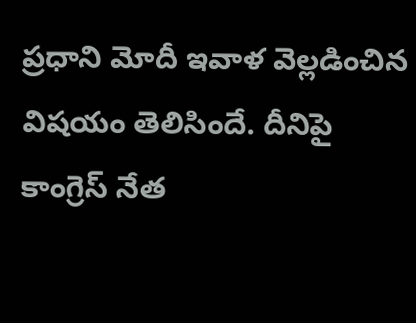ప్రధాని మోదీ ఇవాళ వెల్లడించిన విషయం తెలిసిందే. దీనిపై కాంగ్రెస్ నేత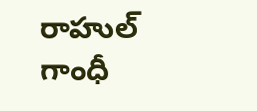రాహుల్ గాంధీ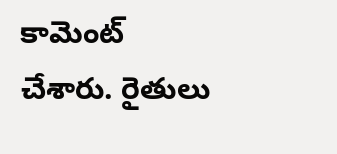కామెంట్ చేశారు. రైతులు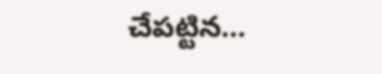చేపట్టిన…